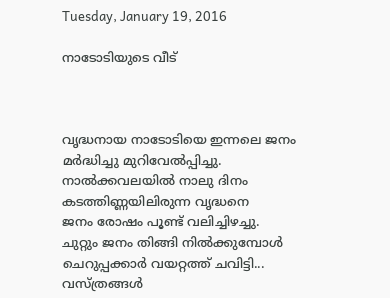Tuesday, January 19, 2016

നാടോടിയുടെ വീട്



വൃദ്ധനായ നാടോടിയെ ഇന്നലെ ജനം
മർദ്ധിച്ചു മുറിവേൽപ്പിച്ചു.
നാൽക്കവലയിൽ നാലു ദിനം
കടത്തിണ്ണയിലിരുന്ന വൃദ്ധനെ
ജനം രോഷം പൂണ്ട് വലിച്ചിഴച്ചു.
ചുറ്റും ജനം തിങ്ങി നിൽക്കുമ്പോൾ
ചെറുപ്പക്കാർ വയറ്റത്ത് ചവിട്ടി...
വസ്ത്രങ്ങൾ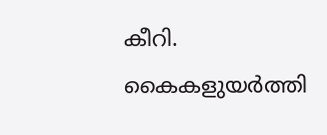കീറി.
കൈകളുയർത്തി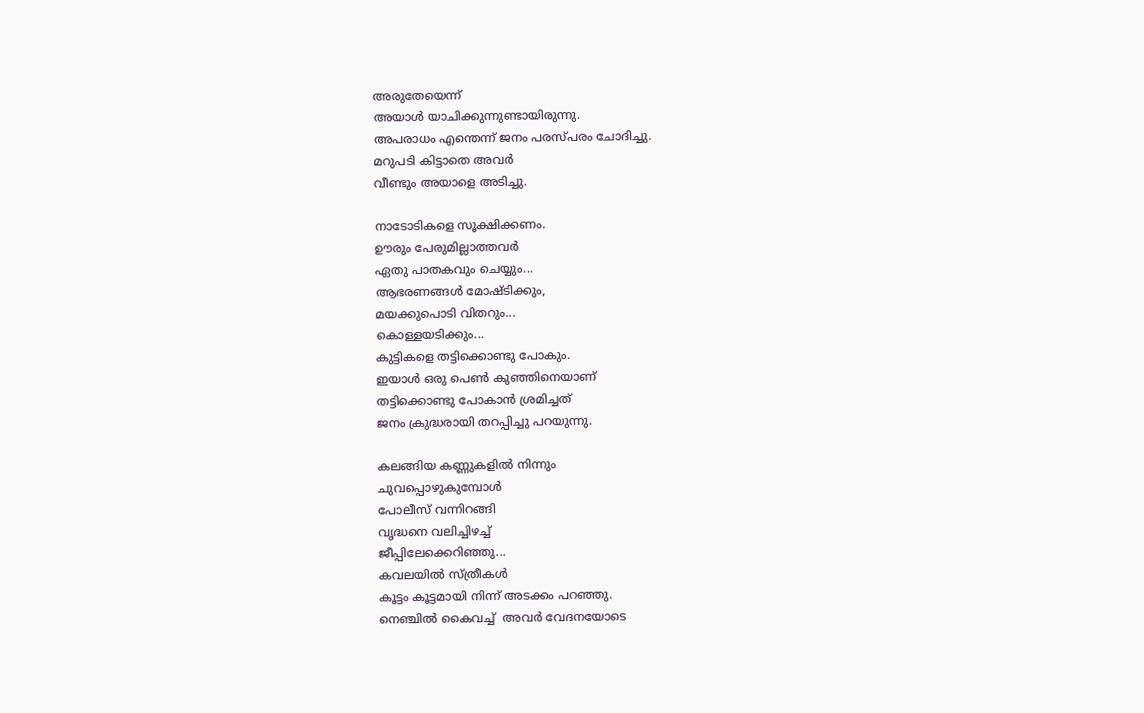അരുതേയെന്ന്
അയാൾ യാചിക്കുന്നുണ്ടായിരുന്നു.
അപരാധം എന്തെന്ന് ജനം പരസ്പരം ചോദിച്ചു.
മറുപടി കിട്ടാതെ അവർ
വീണ്ടും അയാളെ അടിച്ചു.

നാടോടികളെ സൂക്ഷിക്കണം.
ഊരും പേരുമില്ലാത്തവർ
ഏതു പാതകവും ചെയ്യും...
ആഭരണങ്ങൾ മോഷ്ടിക്കും,
മയക്കുപൊടി വിതറും...
കൊള്ളയടിക്കും...
കുട്ടികളെ തട്ടിക്കൊണ്ടു പോകും.
ഇയാൾ ഒരു പെൺ കുഞ്ഞിനെയാണ്
തട്ടിക്കൊണ്ടു പോകാൻ ശ്രമിച്ചത്
ജനം ക്രുദ്ധരായി തറപ്പിച്ചു പറയുന്നു.

കലങ്ങിയ കണ്ണുകളിൽ നിന്നും
ചുവപ്പൊഴുകുമ്പോൾ
പോലീസ് വന്നിറങ്ങി
വൃദ്ധനെ വലിച്ചിഴച്ച്
ജീപ്പിലേക്കെറിഞ്ഞു...
കവലയിൽ സ്ത്രീകൾ
കൂട്ടം കൂട്ടമായി നിന്ന് അടക്കം പറഞ്ഞു.
നെഞ്ചിൽ കൈവച്ച്  അവർ വേദനയോടെ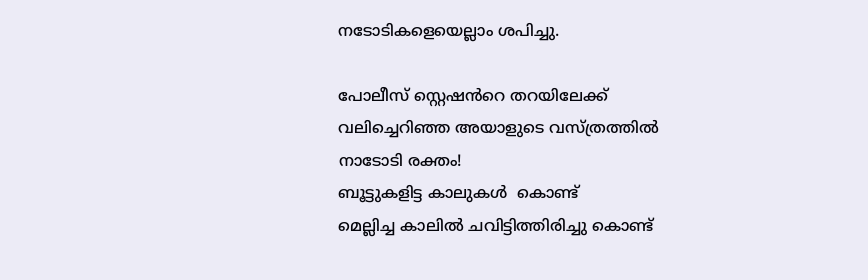നടോടികളെയെല്ലാം ശപിച്ചു.

പോലീസ് സ്റ്റെഷൻറെ തറയിലേക്ക്
വലിച്ചെറിഞ്ഞ അയാളുടെ വസ്ത്രത്തിൽ
നാടോടി രക്തം!
ബൂട്ടുകളിട്ട കാലുകൾ  കൊണ്ട്
മെല്ലിച്ച കാലിൽ ചവിട്ടിത്തിരിച്ചു കൊണ്ട്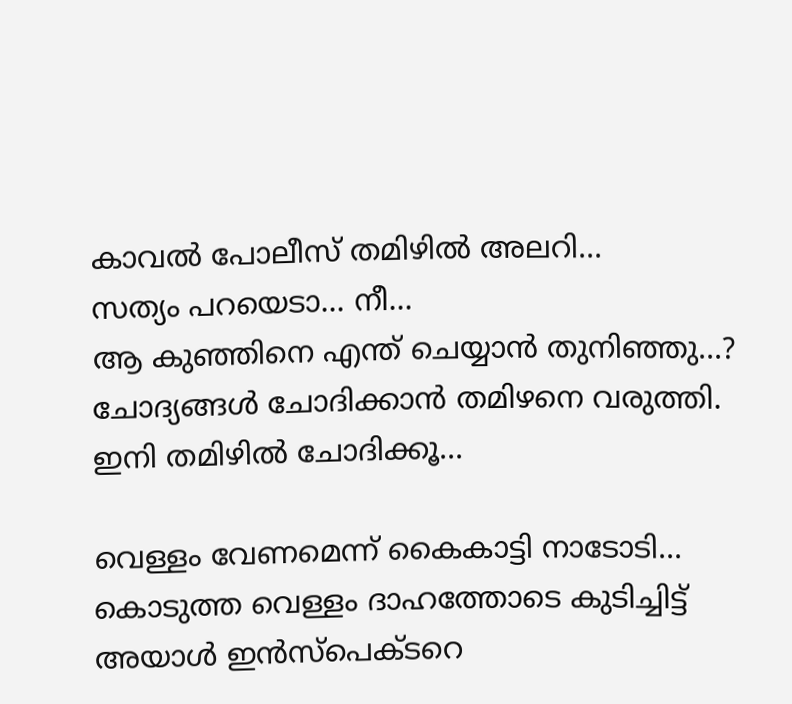കാവൽ പോലീസ് തമിഴിൽ അലറി...
സത്യം പറയെടാ... നീ...
ആ കുഞ്ഞിനെ എന്ത് ചെയ്യാൻ തുനിഞ്ഞു...?
ചോദ്യങ്ങൾ ചോദിക്കാൻ തമിഴനെ വരുത്തി.
ഇനി തമിഴിൽ ചോദിക്കൂ...

വെള്ളം വേണമെന്ന് കൈകാട്ടി നാടോടി...
കൊടുത്ത വെള്ളം ദാഹത്തോടെ കുടിച്ചിട്ട്
അയാൾ ഇൻസ്പെക്ടറെ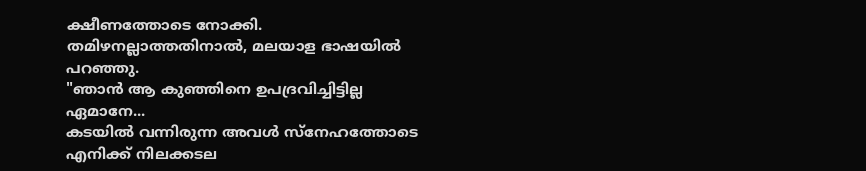ക്ഷീണത്തോടെ നോക്കി.
തമിഴനല്ലാത്തതിനാൽ, മലയാള ഭാഷയിൽ  പറഞ്ഞു.
"ഞാൻ ആ കുഞ്ഞിനെ ഉപദ്രവിച്ചിട്ടില്ല ഏമാനേ...
കടയിൽ വന്നിരുന്ന അവൾ സ്നേഹത്തോടെ
എനിക്ക് നിലക്കടല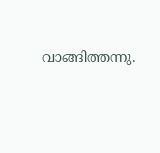വാങ്ങിത്തന്നു.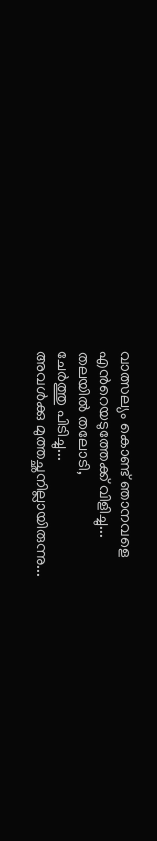വാത്സല്യം കൊണ്ട് ഞാനവളെ
എൻറെയടുത്തേക്ക് വിളിച്ചു...
തലയിൽ തലോടി,
ചേർത്തു പിടിച്ചു...
അവൾക്കു മുത്തച്ഛനില്ലായിരുന്നു...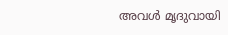അവൾ മൃദുവായി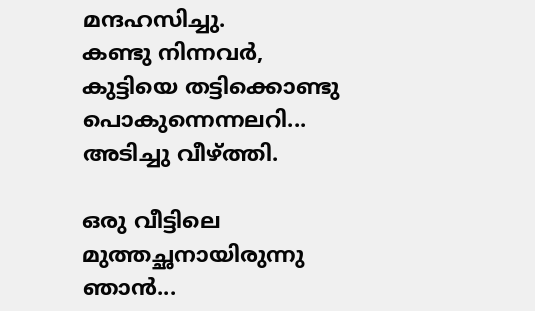മന്ദഹസിച്ചു.
കണ്ടു നിന്നവർ,
കുട്ടിയെ തട്ടിക്കൊണ്ടു പൊകുന്നെന്നലറി...
അടിച്ചു വീഴ്ത്തി.

ഒരു വീട്ടിലെ മുത്തച്ഛനായിരുന്നു ഞാൻ...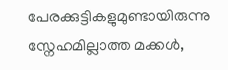പേരക്കുട്ടികളുമുണ്ടായിരുന്നു
സ്നേഹമില്ലാത്ത മക്കൾ,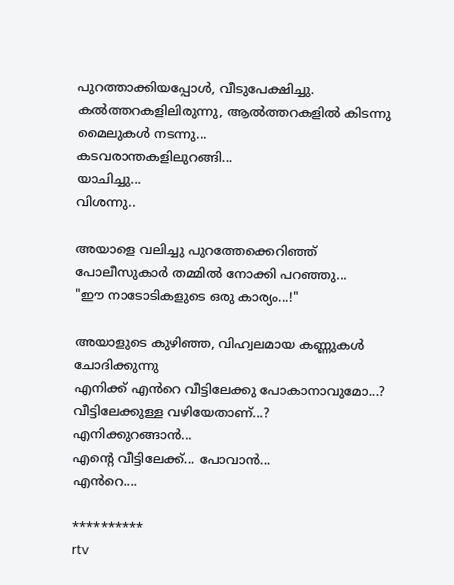പുറത്താക്കിയപ്പോൾ, വീടുപേക്ഷിച്ചു.
കൽത്തറകളിലിരുന്നു, ആൽത്തറകളിൽ കിടന്നു
മൈലുകൾ നടന്നു...
കടവരാന്തകളിലുറങ്ങി...
യാചിച്ചു...
വിശന്നു..

അയാളെ വലിച്ചു പുറത്തേക്കെറിഞ്ഞ്
പോലീസുകാർ തമ്മിൽ നോക്കി പറഞ്ഞു...
"ഈ നാടോടികളുടെ ഒരു കാര്യം...!"

അയാളുടെ കുഴിഞ്ഞ, വിഹ്വലമായ കണ്ണുകൾ
ചോദിക്കുന്നു
എനിക്ക് എൻറെ വീട്ടിലേക്കു പോകാനാവുമോ...?
വീട്ടിലേക്കുള്ള വഴിയേതാണ്...?
എനിക്കുറങ്ങാൻ...
എന്റെ വീട്ടിലേക്ക്... പോവാൻ...
എൻറെ....

**********
rtv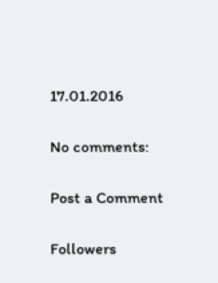17.01.2016

No comments:

Post a Comment

Followers